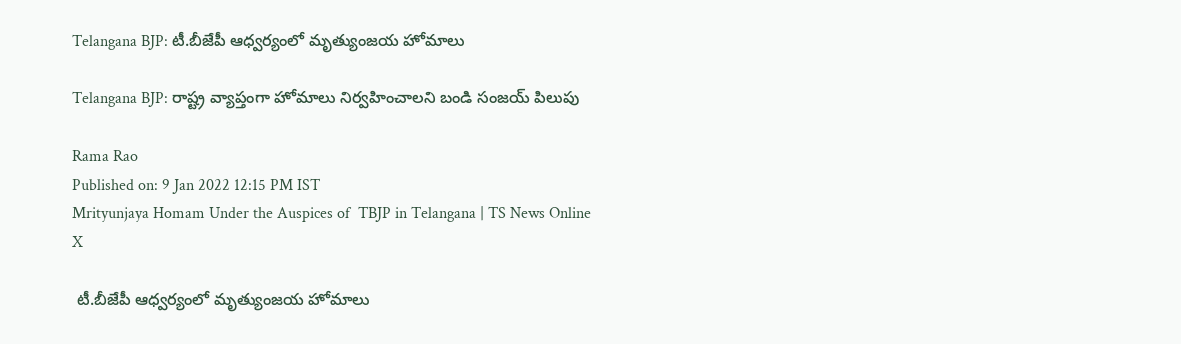Telangana BJP: టీ.బీజేపీ ఆధ్వర్యంలో మృత్యుంజయ హోమాలు

Telangana BJP: రాష్ట్ర వ్యాప్తంగా హోమాలు నిర్వహించాలని బండి సంజయ్‌ పిలుపు

Rama Rao
Published on: 9 Jan 2022 12:15 PM IST
Mrityunjaya Homam Under the Auspices of  TBJP in Telangana | TS News Online
X

 టీ.బీజేపీ ఆధ్వర్యంలో మృత్యుంజయ హోమాలు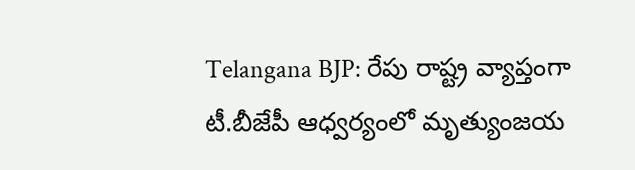Telangana BJP: రేపు రాష్ట్ర వ్యాప్తంగా టీ.బీజేపీ ఆధ్వర్యంలో మృత్యుంజయ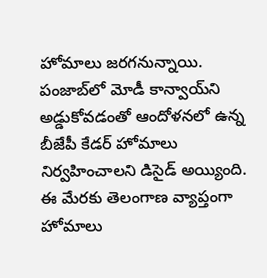హోమాలు జరగనున్నాయి. పంజాబ్‌లో మోడీ కాన్వాయ్‌ని అడ్డుకోవడంతో ఆందోళనలో ఉన్న బీజేపీ కేడర్‌ హోమాలు నిర్వహించాలని డిసైడ్‌ అయ్యింది. ఈ మేరకు తెలంగాణ వ్యాప్తంగా హోమాలు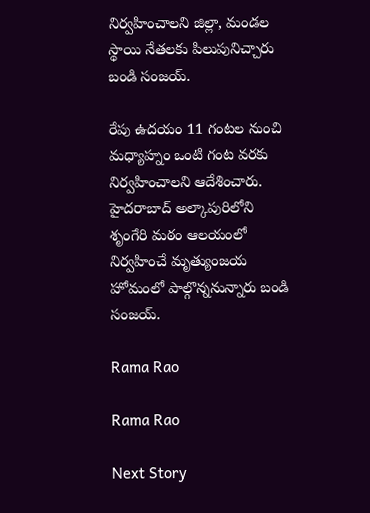నిర్వహించాలని జిల్లా, మండల స్థాయి నేతలకు పిలుపునిచ్చారు బండి సంజయ్‌.

రేపు ఉదయం 11 గంటల నుంచి మధ్యాహ్నం ఒంటి గంట వరకు నిర్వహించాలని ఆదేశించారు. హైదరాబాద్‌ అల్కాపురిలోని శృంగేరి మఠం ఆలయంలో నిర్వహించే మృత్యుంజయ హోమంలో పాల్గొన్ననున్నారు బండి సంజయ్.

Rama Rao

Rama Rao

Next Story